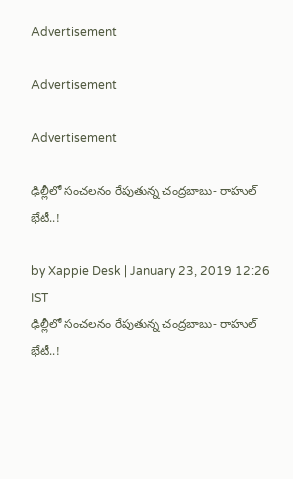Advertisement

Advertisement

Advertisement

ఢిల్లీలో సంచలనం రేపుతున్న చంద్రబాబు- రాహుల్ భేటీ..!

by Xappie Desk | January 23, 2019 12:26 IST
ఢిల్లీలో సంచలనం రేపుతున్న చంద్రబాబు- రాహుల్ భేటీ..!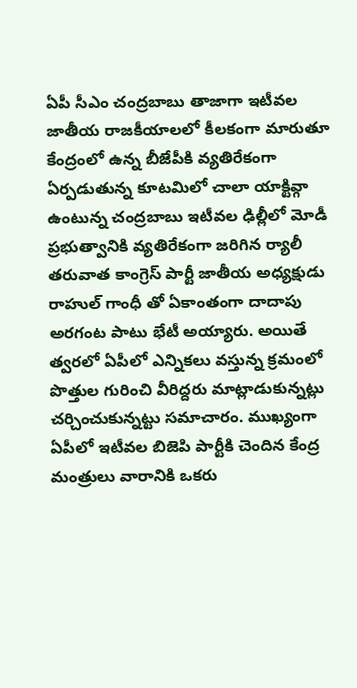ఏపీ సీఎం చంద్రబాబు తాజాగా ఇటీవల జాతీయ రాజకీయాలలో కీలకంగా మారుతూ కేంద్రంలో ఉన్న బీజేపీకి వ్యతిరేకంగా ఏర్పడుతున్న కూటమిలో చాలా యాక్టివ్గా ఉంటున్న చంద్రబాబు ఇటీవల ఢిల్లీలో మోడీ ప్రభుత్వానికి వ్యతిరేకంగా జరిగిన ర్యాలీ తరువాత కాంగ్రెస్ పార్టీ జాతీయ అధ్యక్షుడు రాహుల్ గాంధీ తో ఏకాంతంగా దాదాపు అరగంట పాటు భేటీ అయ్యారు. అయితే త్వరలో ఏపీలో ఎన్నికలు వస్తున్న క్రమంలో పొత్తుల గురించి వీరిద్దరు మాట్లాడుకున్నట్లు చర్చించుకున్నట్టు సమాచారం. ముఖ్యంగా ఏపీలో ఇటీవల బిజెపి పార్టీకి చెందిన కేంద్ర మంత్రులు వారానికి ఒకరు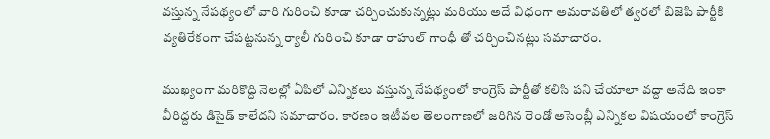వస్తున్న నేపథ్యంలో వారి గురించి కూడా చర్చించుకున్నట్లు మరియు అదే విధంగా అమరావతిలో త్వరలో బిజెపి పార్టీకి వ్యతిరేకంగా చేపట్టనున్న ర్యాలీ గురించి కూడా రాహుల్ గాంధీ తో చర్చించినట్లు సమాచారం.

ముఖ్యంగా మరికొద్ది నెలల్లో ఏపిలో ఎన్నికలు వస్తున్న నేపథ్యంలో కాంగ్రెస్ పార్టీతో కలిసి పని చేయాలా వద్దా అనేది ఇంకా వీరిద్దరు డిసైడ్ కాలేదని సమాచారం. కారణం ఇటీవల తెలంగాణలో జరిగిన రెండో అసెంబ్లీ ఎన్నికల విషయంలో కాంగ్రెస్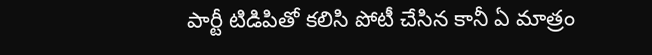పార్టీ టిడిపితో కలిసి పోటీ చేసిన కానీ ఏ మాత్రం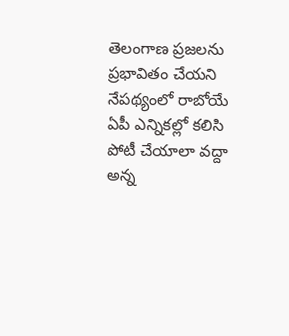తెలంగాణ ప్రజలను ప్రభావితం చేయని నేపథ్యంలో రాబోయే ఏపీ ఎన్నికల్లో కలిసి పోటీ చేయాలా వద్దా అన్న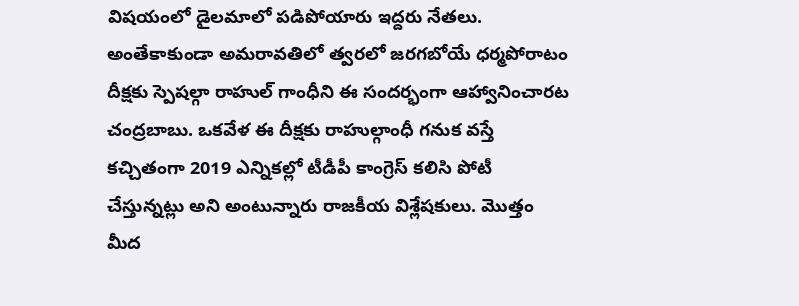విషయంలో డైలమాలో పడిపోయారు ఇద్దరు నేతలు. అంతేకాకుండా అమరావతిలో త్వరలో జరగబోయే ధర్మపోరాటం దీక్షకు స్పెషల్గా రాహుల్ గాంధీని ఈ సందర్భంగా ఆహ్వానించారట చంద్రబాబు. ఒకవేళ ఈ దీక్షకు రాహుల్గాంధీ గనుక వస్తే కచ్చితంగా 2019 ఎన్నికల్లో టీడీపీ కాంగ్రెస్ కలిసి పోటీ చేస్తున్నట్లు అని అంటున్నారు రాజకీయ విశ్లేషకులు. మొత్తం మీద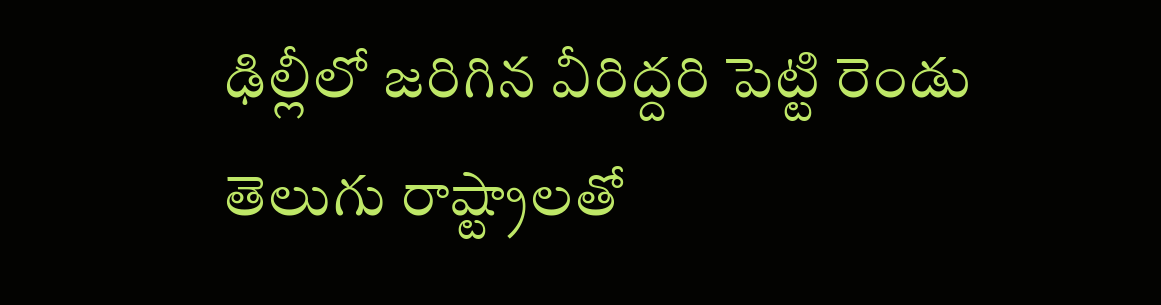ఢిల్లీలో జరిగిన వీరిద్దరి పెట్టి రెండు తెలుగు రాష్ట్రాలతో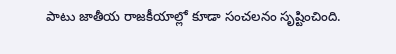పాటు జాతీయ రాజకీయాల్లో కూడా సంచలనం సృష్టించింది.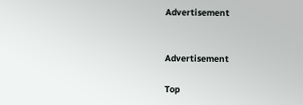Advertisement


Advertisement

Top